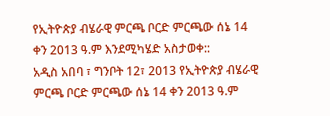የኢትዮጵያ ብሄራዊ ምርጫ ቦርድ ምርጫው ሰኔ 14 ቀን 2013 ዓ.ም እንደሚካሄድ አስታወቀ::
አዲስ አበባ ፣ ግንቦት 12፣ 2013 የኢትዮጵያ ብሄራዊ ምርጫ ቦርድ ምርጫው ሰኔ 14 ቀን 2013 ዓ.ም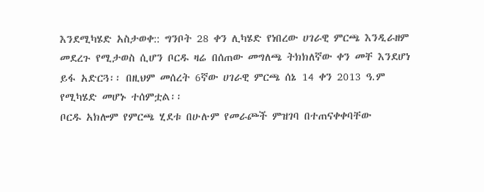እንደሚካሄድ አስታወቀ:: ግንቦት 28 ቀን ሊካሄድ የነበረው ሀገራዊ ምርጫ እንዲራዘም መደረጉ የሚታወስ ሲሆን ቦርዱ ዛሬ በሰጠው መግለጫ ትክክለኛው ቀን መቸ እንደሆነ ይፋ አድርጓ፡፡ በዚህም መሰረት 6ኛው ሀገራዊ ምርጫ ሰኔ 14 ቀን 2013 ዓ.ም የሚካሄድ መሆኑ ተሰምቷል፡፡
ቦርዱ አክሎም የምርጫ ሂደቱ በሁሉም የመራጮች ምዝገባ በተጠናቀቀባቸው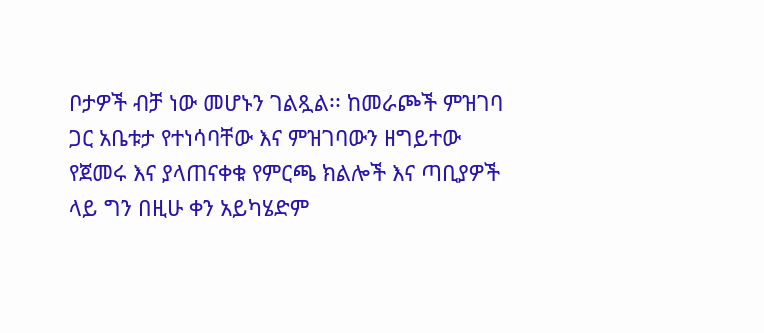ቦታዎች ብቻ ነው መሆኑን ገልጿል፡፡ ከመራጮች ምዝገባ ጋር አቤቱታ የተነሳባቸው እና ምዝገባውን ዘግይተው የጀመሩ እና ያላጠናቀቁ የምርጫ ክልሎች እና ጣቢያዎች ላይ ግን በዚሁ ቀን አይካሄድም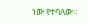ነው የተባለው።